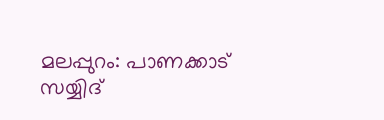മലപ്പുറം: പാണക്കാട് സയ്യിദ്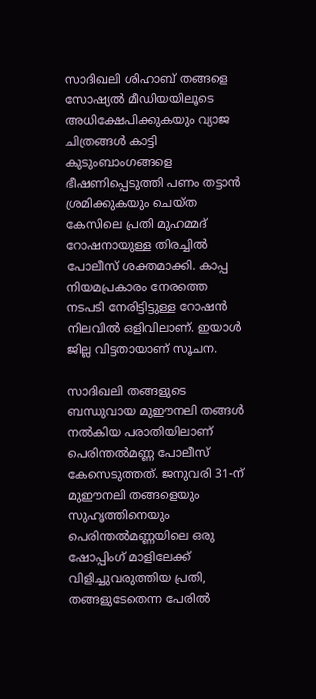സാദിഖലി ശിഹാബ് തങ്ങളെ സോഷ്യൽ മീഡിയയിലൂടെ അധിക്ഷേപിക്കുകയും വ്യാജ ചിത്രങ്ങൾ കാട്ടി കുടുംബാംഗങ്ങളെ ഭീഷണിപ്പെടുത്തി പണം തട്ടാൻ ശ്രമിക്കുകയും ചെയ്ത കേസിലെ പ്രതി മുഹമ്മദ് റോഷനായുള്ള തിരച്ചിൽ പോലീസ് ശക്തമാക്കി. കാപ്പ നിയമപ്രകാരം നേരത്തെ നടപടി നേരിട്ടിട്ടുള്ള റോഷൻ നിലവിൽ ഒളിവിലാണ്. ഇയാൾ ജില്ല വിട്ടതായാണ് സൂചന.

സാദിഖലി തങ്ങളുടെ ബന്ധുവായ മുഈനലി തങ്ങൾ നൽകിയ പരാതിയിലാണ് പെരിന്തൽമണ്ണ പോലീസ് കേസെടുത്തത്. ജനുവരി 31-ന് മുഈനലി തങ്ങളെയും സുഹൃത്തിനെയും പെരിന്തൽമണ്ണയിലെ ഒരു ഷോപ്പിംഗ് മാളിലേക്ക് വിളിച്ചുവരുത്തിയ പ്രതി, തങ്ങളുടേതെന്ന പേരിൽ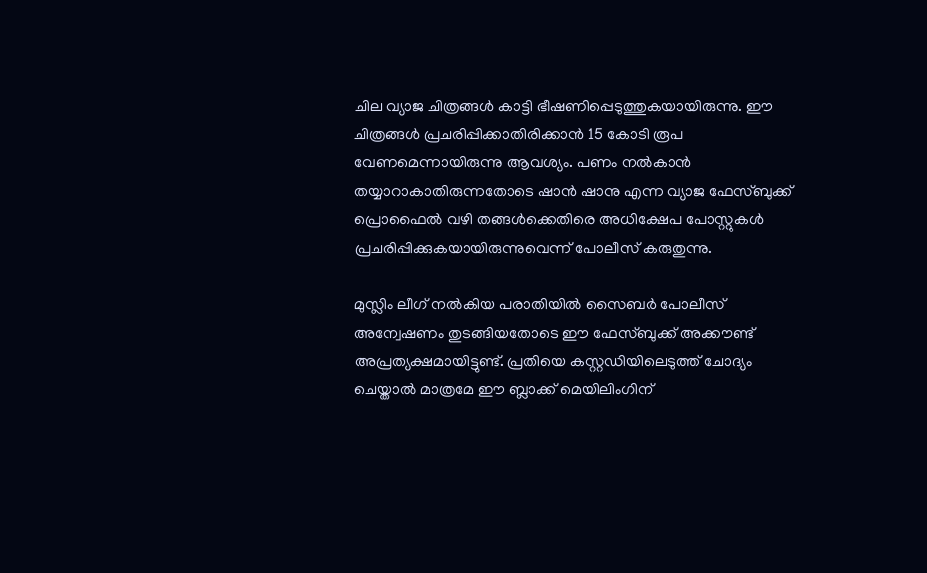ചില വ്യാജ ചിത്രങ്ങൾ കാട്ടി ഭീഷണിപ്പെടുത്തുകയായിരുന്നു. ഈ ചിത്രങ്ങൾ പ്രചരിപ്പിക്കാതിരിക്കാൻ 15 കോടി രൂപ വേണമെന്നായിരുന്നു ആവശ്യം. പണം നൽകാൻ തയ്യാറാകാതിരുന്നതോടെ ഷാൻ ഷാനു എന്ന വ്യാജ ഫേസ്ബുക്ക് പ്രൊഫൈൽ വഴി തങ്ങൾക്കെതിരെ അധിക്ഷേപ പോസ്റ്റുകൾ പ്രചരിപ്പിക്കുകയായിരുന്നുവെന്ന് പോലീസ് കരുതുന്നു.

മുസ്ലിം ലീഗ് നൽകിയ പരാതിയിൽ സൈബർ പോലീസ് അന്വേഷണം തുടങ്ങിയതോടെ ഈ ഫേസ്ബുക്ക് അക്കൗണ്ട് അപ്രത്യക്ഷമായിട്ടുണ്ട്. പ്രതിയെ കസ്റ്റഡിയിലെടുത്ത് ചോദ്യം ചെയ്താൽ മാത്രമേ ഈ ബ്ലാക്ക് മെയിലിംഗിന്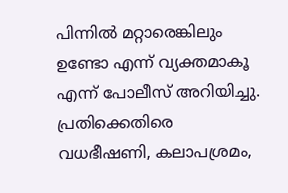പിന്നിൽ മറ്റാരെങ്കിലും ഉണ്ടോ എന്ന് വ്യക്തമാകൂ എന്ന് പോലീസ് അറിയിച്ചു. പ്രതിക്കെതിരെ വധഭീഷണി, കലാപശ്രമം,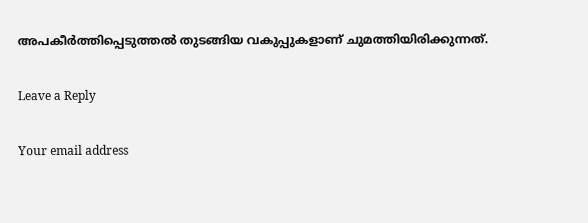അപകീർത്തിപ്പെടുത്തൽ തുടങ്ങിയ വകുപ്പുകളാണ് ചുമത്തിയിരിക്കുന്നത്.

Leave a Reply

Your email address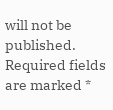will not be published. Required fields are marked *